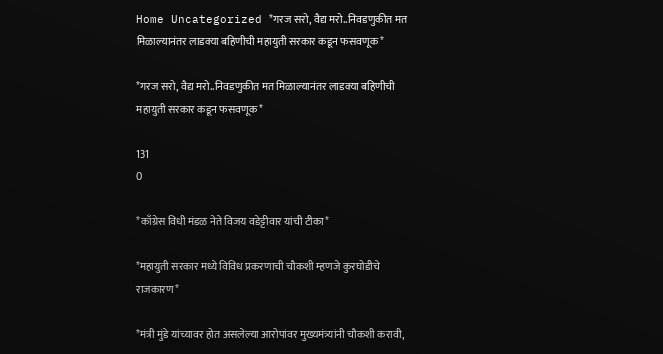Home Uncategorized *गरज सरो, वैद्य मरो..निवडणुकीत मत मिळाल्यानंतर लाडक्या बहिणीची महायुती सरकार कडून फसवणूक*

*गरज सरो, वैद्य मरो..निवडणुकीत मत मिळाल्यानंतर लाडक्या बहिणीची महायुती सरकार कडून फसवणूक*

131
0

*काँग्रेस विधी मंडळ नेते विजय वडेट्टीवार यांची टीका*

*महायुती सरकार मध्ये विविध प्रकरणाची चौकशी म्हणजे कुरघोडीचे राजकारण*

*मंत्री मुंडे यांच्यावर होत असलेल्या आरोपांवर मुख्यमंत्र्यांनी चौकशी करावी,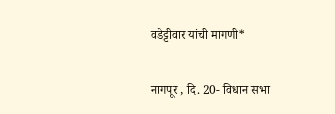वडेट्टीवार यांची मागणी*

नागपूर , दि. 20- विधान सभा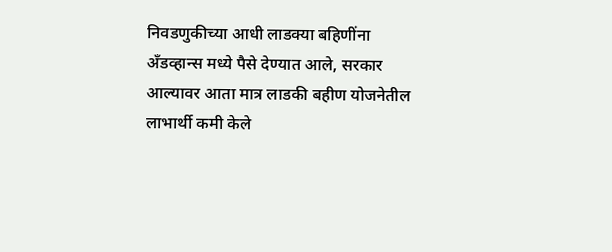निवडणुकीच्या आधी लाडक्या बहिणींना अँडव्हान्स मध्ये पैसे देण्यात आले, सरकार आल्यावर आता मात्र लाडकी बहीण योजनेतील लाभार्थी कमी केले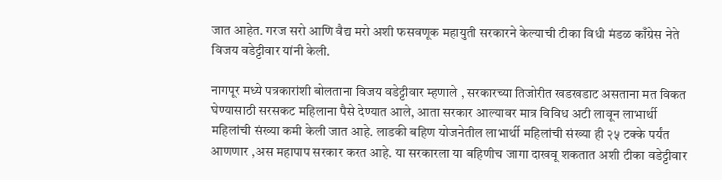जात आहेत. गरज सरो आणि वैद्य मरो अशी फसवणूक महायुती सरकारने केल्याची टीका विधी मंडळ काँग्रेस नेते विजय वडेट्टीवार यांनी केली.

नागपूर मध्ये पत्रकारांशी बोलताना विजय वडेट्टीवार म्हणाले , सरकारच्या तिजोरीत खडखडाट असताना मत विकत घेण्यासाठी सरसकट महिलाना पैसे देण्यात आले, आता सरकार आल्यावर मात्र विविध अटी लावून लाभार्थी महिलांची संख्या कमी केली जात आहे. लाडकी बहिण योजनेतील लाभार्थी महिलांची संख्या ही २५ टक्के पर्यंत आणणार ,अस महापाप सरकार करत आहे. या सरकारला या बहिणीच जागा दाखवू शकतात अशी टीका वडेट्टीवार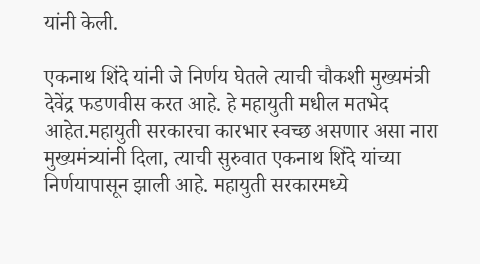यांनी केली.

एकनाथ शिंदे यांनी जे निर्णय घेतले त्याची चौकशी मुख्यमंत्री देवेंद्र फडणवीस करत आहे. हे महायुती मधील मतभेद आहेत.महायुती सरकारचा कारभार स्वच्छ असणार असा नारा मुख्यमंत्र्यांनी दिला, त्याची सुरुवात एकनाथ शिंदे यांच्या निर्णयापासून झाली आहे. महायुती सरकारमध्ये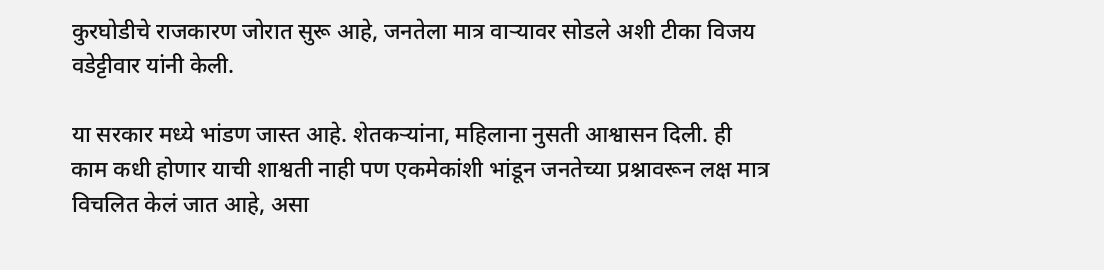कुरघोडीचे राजकारण जोरात सुरू आहे, जनतेला मात्र वाऱ्यावर सोडले अशी टीका विजय वडेट्टीवार यांनी केली.

या सरकार मध्ये भांडण जास्त आहे. शेतकऱ्यांना, महिलाना नुसती आश्वासन दिली. ही काम कधी होणार याची शाश्वती नाही पण एकमेकांशी भांडून जनतेच्या प्रश्नावरून लक्ष मात्र विचलित केलं जात आहे, असा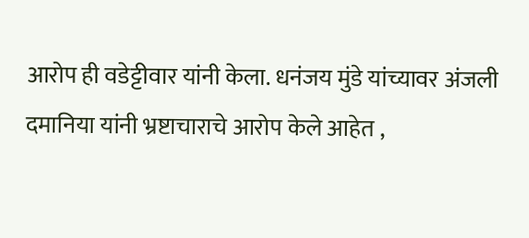आरोप ही वडेट्टीवार यांनी केला. धनंजय मुंडे यांच्यावर अंजली दमानिया यांनी भ्रष्टाचाराचे आरोप केले आहेत ,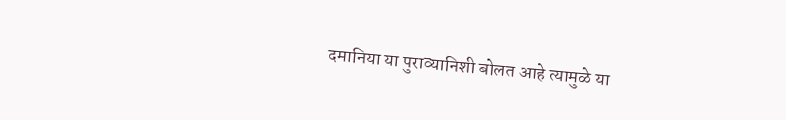दमानिया या पुराव्यानिशी बोलत आहे त्यामुळे या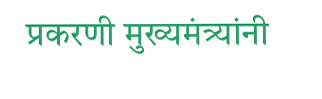प्रकरणी मुख्यमंत्र्यांनी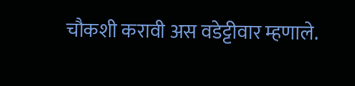चौकशी करावी अस वडेट्टीवार म्हणाले.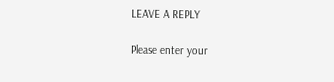LEAVE A REPLY

Please enter your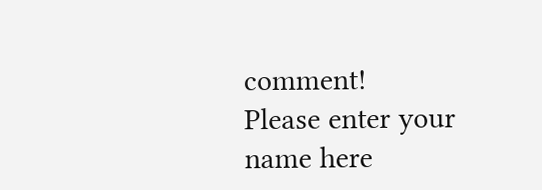comment!
Please enter your name here